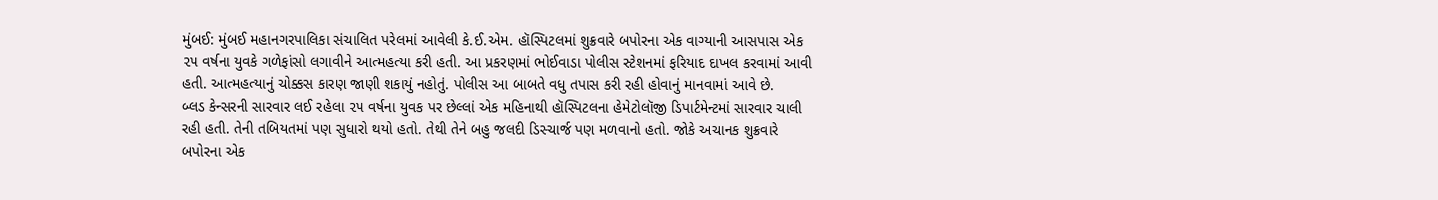મુંબઈ: મુંબઈ મહાનગરપાલિકા સંચાલિત પરેલમાં આવેલી કે.ઈ.એમ. હૉસ્પિટલમાં શુક્રવારે બપોરના એક વાગ્યાની આસપાસ એક ૨૫ વર્ષના યુવકે ગળેફાંસો લગાવીને આત્મહત્યા કરી હતી. આ પ્રકરણમાં ભોઈવાડા પોલીસ સ્ટેશનમાં ફરિયાદ દાખલ કરવામાં આવી હતી. આત્મહત્યાનું ચોક્કસ કારણ જાણી શકાયું નહોતું. પોલીસ આ બાબતે વધુ તપાસ કરી રહી હોવાનું માનવામાં આવે છે.
બ્લડ કેન્સરની સારવાર લઈ રહેલા ૨૫ વર્ષના યુવક પર છેલ્લાં એક મહિનાથી હૉસ્પિટલના હેમેટોલૉજી ડિપાર્ટમેન્ટમાં સારવાર ચાલી રહી હતી. તેની તબિયતમાં પણ સુધારો થયો હતો. તેથી તેને બહુ જલદી ડિસ્ચાર્જ પણ મળવાનો હતો. જોકે અચાનક શુક્રવારે બપોરના એક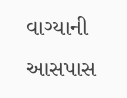વાગ્યાની આસપાસ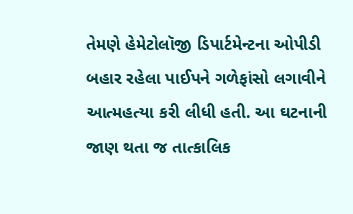તેમણે હેમેટોલૉજી ડિપાર્ટમેન્ટના ઓપીડી બહાર રહેલા પાઈપને ગળેફાંસો લગાવીને આત્મહત્યા કરી લીધી હતી. આ ઘટનાની જાણ થતા જ તાત્કાલિક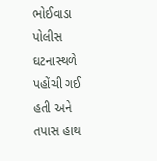ભોઈવાડા પોલીસ ઘટનાસ્થળે પહોંચી ગઈ હતી અને તપાસ હાથ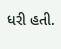ધરી હતી.